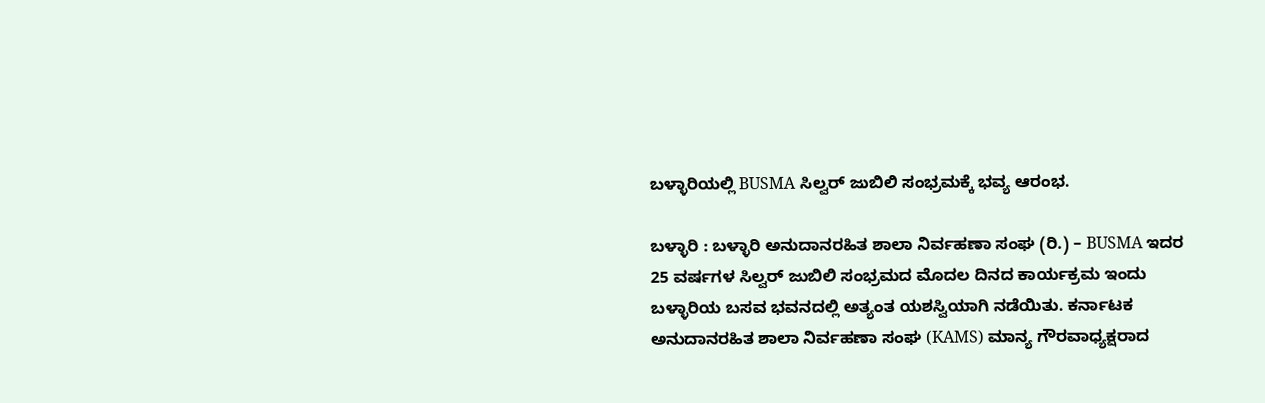ಬಳ್ಳಾರಿಯಲ್ಲಿ BUSMA ಸಿಲ್ವರ್ ಜುಬಿಲಿ ಸಂಭ್ರಮಕ್ಕೆ ಭವ್ಯ ಆರಂಭ.

ಬಳ್ಳಾರಿ : ಬಳ್ಳಾರಿ ಅನುದಾನರಹಿತ ಶಾಲಾ ನಿರ್ವಹಣಾ ಸಂಘ (ರಿ.) – BUSMA ಇದರ 25 ವರ್ಷಗಳ ಸಿಲ್ವರ್ ಜುಬಿಲಿ ಸಂಭ್ರಮದ ಮೊದಲ ದಿನದ ಕಾರ್ಯಕ್ರಮ ಇಂದು ಬಳ್ಳಾರಿಯ ಬಸವ ಭವನದಲ್ಲಿ ಅತ್ಯಂತ ಯಶಸ್ವಿಯಾಗಿ ನಡೆಯಿತು. ಕರ್ನಾಟಕ ಅನುದಾನರಹಿತ ಶಾಲಾ ನಿರ್ವಹಣಾ ಸಂಘ (KAMS) ಮಾನ್ಯ ಗೌರವಾಧ್ಯಕ್ಷರಾದ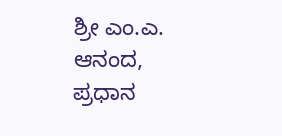ಶ್ರೀ ಎಂ.ಎ. ಆನಂದ, ಪ್ರಧಾನ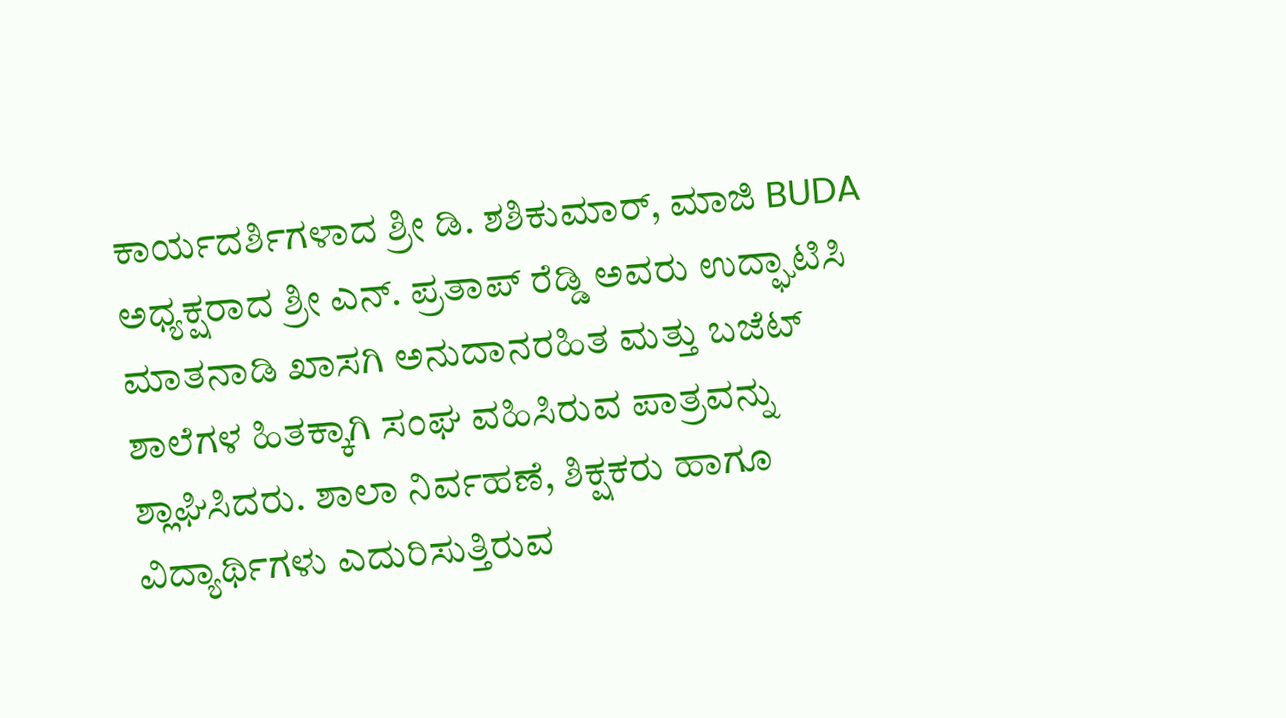ಕಾರ್ಯದರ್ಶಿಗಳಾದ ಶ್ರೀ ಡಿ. ಶಶಿಕುಮಾರ್, ಮಾಜಿ BUDA ಅಧ್ಯಕ್ಷರಾದ ಶ್ರೀ ಎನ್. ಪ್ರತಾಪ್ ರೆಡ್ಡಿ ಅವರು ಉದ್ಘಾಟಿಸಿ ಮಾತನಾಡಿ ಖಾಸಗಿ ಅನುದಾನರಹಿತ ಮತ್ತು ಬಜೆಟ್ ಶಾಲೆಗಳ ಹಿತಕ್ಕಾಗಿ ಸಂಘ ವಹಿಸಿರುವ ಪಾತ್ರವನ್ನು ಶ್ಲಾಘಿಸಿದರು. ಶಾಲಾ ನಿರ್ವಹಣೆ, ಶಿಕ್ಷಕರು ಹಾಗೂ ವಿದ್ಯಾರ್ಥಿಗಳು ಎದುರಿಸುತ್ತಿರುವ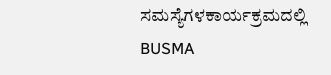ಸಮಸ್ಯೆಗಳಕಾರ್ಯಕ್ರಮದಲ್ಲಿ BUSMA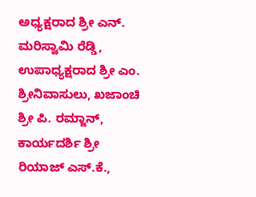ಅಧ್ಯಕ್ಷರಾದ ಶ್ರೀ ಎನ್. ಮರಿಸ್ವಾಮಿ ರೆಡ್ಡಿ, ಉಪಾಧ್ಯಕ್ಷರಾದ ಶ್ರೀ ಎಂ. ಶ್ರೀನಿವಾಸುಲು, ಖಜಾಂಚಿ ಶ್ರೀ ಪಿ. ರಮ್ಜಾನ್, ಕಾರ್ಯದರ್ಶಿ ಶ್ರೀ ರಿಯಾಜ್ ಎಸ್.ಕೆ.,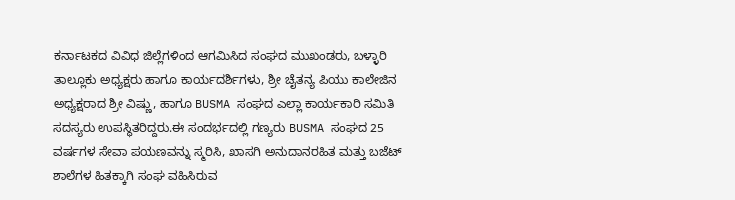ಕರ್ನಾಟಕದ ವಿವಿಧ ಜಿಲ್ಲೆಗಳಿಂದ ಆಗಮಿಸಿದ ಸಂಘದ ಮುಖಂಡರು, ಬಳ್ಳಾರಿ ತಾಲ್ಲೂಕು ಅಧ್ಯಕ್ಷರು ಹಾಗೂ ಕಾರ್ಯದರ್ಶಿಗಳು, ಶ್ರೀ ಚೈತನ್ಯ ಪಿಯು ಕಾಲೇಜಿನ ಅಧ್ಯಕ್ಷರಾದ ಶ್ರೀ ವಿಷ್ಣು, ಹಾಗೂ BUSMA ಸಂಘದ ಎಲ್ಲಾ ಕಾರ್ಯಕಾರಿ ಸಮಿತಿ ಸದಸ್ಯರು ಉಪಸ್ಥಿತರಿದ್ದರು.ಈ ಸಂದರ್ಭದಲ್ಲಿ ಗಣ್ಯರು BUSMA ಸಂಘದ 25 ವರ್ಷಗಳ ಸೇವಾ ಪಯಣವನ್ನು ಸ್ಮರಿಸಿ, ಖಾಸಗಿ ಅನುದಾನರಹಿತ ಮತ್ತು ಬಜೆಟ್ ಶಾಲೆಗಳ ಹಿತಕ್ಕಾಗಿ ಸಂಘ ವಹಿಸಿರುವ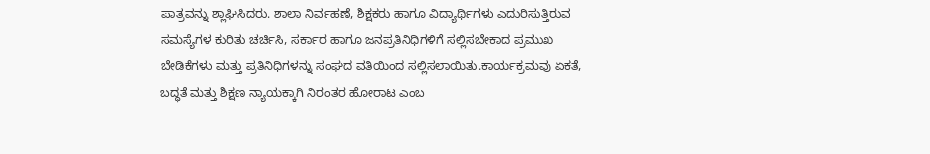ಪಾತ್ರವನ್ನು ಶ್ಲಾಘಿಸಿದರು. ಶಾಲಾ ನಿರ್ವಹಣೆ, ಶಿಕ್ಷಕರು ಹಾಗೂ ವಿದ್ಯಾರ್ಥಿಗಳು ಎದುರಿಸುತ್ತಿರುವ ಸಮಸ್ಯೆಗಳ ಕುರಿತು ಚರ್ಚಿಸಿ, ಸರ್ಕಾರ ಹಾಗೂ ಜನಪ್ರತಿನಿಧಿಗಳಿಗೆ ಸಲ್ಲಿಸಬೇಕಾದ ಪ್ರಮುಖ ಬೇಡಿಕೆಗಳು ಮತ್ತು ಪ್ರತಿನಿಧಿಗಳನ್ನು ಸಂಘದ ವತಿಯಿಂದ ಸಲ್ಲಿಸಲಾಯಿತು.ಕಾರ್ಯಕ್ರಮವು ಏಕತೆ, ಬದ್ಧತೆ ಮತ್ತು ಶಿಕ್ಷಣ ನ್ಯಾಯಕ್ಕಾಗಿ ನಿರಂತರ ಹೋರಾಟ ಎಂಬ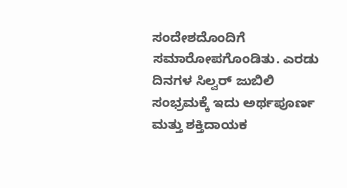ಸಂದೇಶದೊಂದಿಗೆ ಸಮಾರೋಪಗೊಂಡಿತು. ಎರಡು ದಿನಗಳ ಸಿಲ್ವರ್ ಜುಬಿಲಿ ಸಂಭ್ರಮಕ್ಕೆ ಇದು ಅರ್ಥಪೂರ್ಣ ಮತ್ತು ಶಕ್ತಿದಾಯಕ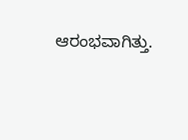ಆರಂಭವಾಗಿತ್ತು.